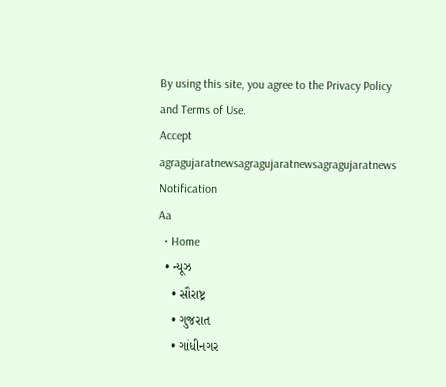By using this site, you agree to the Privacy Policy and Terms of Use.
Accept
agragujaratnewsagragujaratnewsagragujaratnews
Notification
Aa
  • Home
  • ન્યૂઝ
    • સૌરાષ્ટ્ર
    • ગુજરાત
    • ગાંધીનગર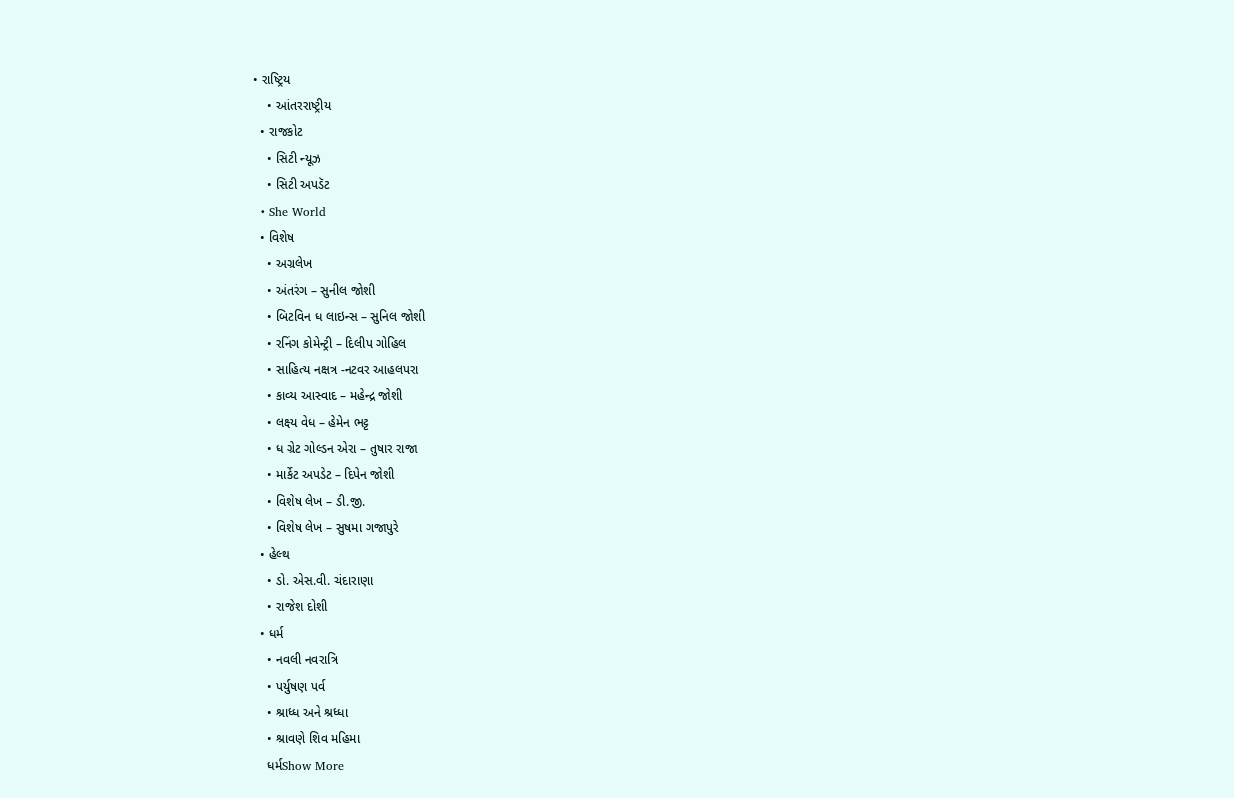• રાષ્ટ્રિય
    • આંતરરાષ્ટ્રીય
  • રાજકોટ
    • સિટી ન્યૂઝ
    • સિટી અપડૅટ
  • She World
  • વિશેષ
    • અગ્રલેખ
    • અંતરંગ – સુનીલ જોશી
    • બિટવિન ધ લાઇન્સ – સુનિલ જોશી
    • રનિંગ કોમેન્ટ્રી – દિલીપ ગોહિલ
    • સાહિત્ય નક્ષત્ર -નટવર આહલપરા
    • કાવ્ય આસ્વાદ – મહેન્દ્ર જોશી
    • લક્ષ્ય વેધ – હેમેન ભટ્ટ
    • ધ ગ્રેટ ગોલ્ડન એરા – તુષાર રાજા
    • માર્કેટ અપડેટ – દિપેન જોશી
    • વિશેષ લેખ – ડી.જી.
    • વિશેષ લેખ – સુષમા ગજાપુરે
  • હેલ્થ
    • ડો. એસ.વી. ચંદારાણા
    • રાજેશ દોશી
  • ધર્મ
    • નવલી નવરાત્રિ
    • પર્યુષણ પર્વ
    • શ્રાધ્ધ અને શ્રધ્ધા
    • શ્રાવણે શિવ મહિમા
    ધર્મShow More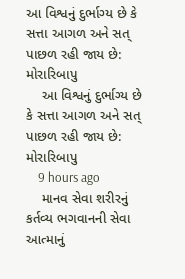આ વિશ્વનું દુર્ભાગ્ય છે કે સત્તા આગળ અને સત્ પાછળ રહી જાય છે: મોરારિબાપુ
    આ વિશ્વનું દુર્ભાગ્ય છે કે સત્તા આગળ અને સત્ પાછળ રહી જાય છે: મોરારિબાપુ
    9 hours ago
    માનવ સેવા શરીરનું કર્તવ્ય ભગવાનની સેવા આત્માનું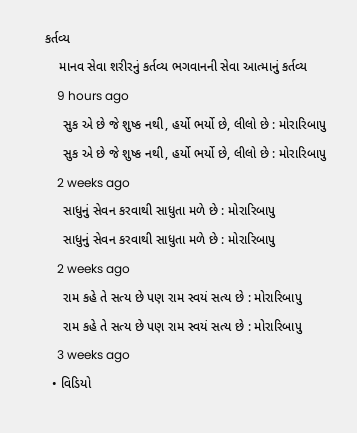કર્તવ્ય
    માનવ સેવા શરીરનું કર્તવ્ય ભગવાનની સેવા આત્માનું કર્તવ્ય
    9 hours ago
     સુક એ છે જે શુષ્ક નથી, હર્યો ભર્યો છે, લીલો છે : મોરારિબાપુ
     સુક એ છે જે શુષ્ક નથી, હર્યો ભર્યો છે, લીલો છે : મોરારિબાપુ
    2 weeks ago
     સાધુનું સેવન કરવાથી સાધુતા મળે છે : મોરારિબાપુ
     સાધુનું સેવન કરવાથી સાધુતા મળે છે : મોરારિબાપુ
    2 weeks ago
     રામ કહે તે સત્ય છે પણ રામ સ્વયં સત્ય છે : મોરારિબાપુ
     રામ કહે તે સત્ય છે પણ રામ સ્વયં સત્ય છે : મોરારિબાપુ
    3 weeks ago
  • વિડિયો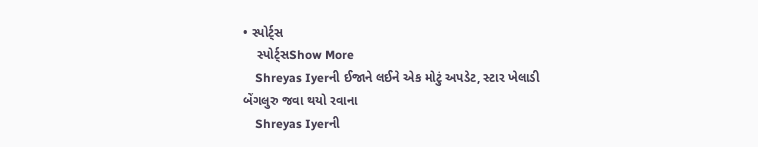• સ્પોર્ટ્સ
    સ્પોર્ટ્સShow More
    Shreyas Iyerની ઈજાને લઈને એક મોટું અપડેટ, સ્ટાર ખેલાડી બેંગલુરુ જવા થયો રવાના
    Shreyas Iyerની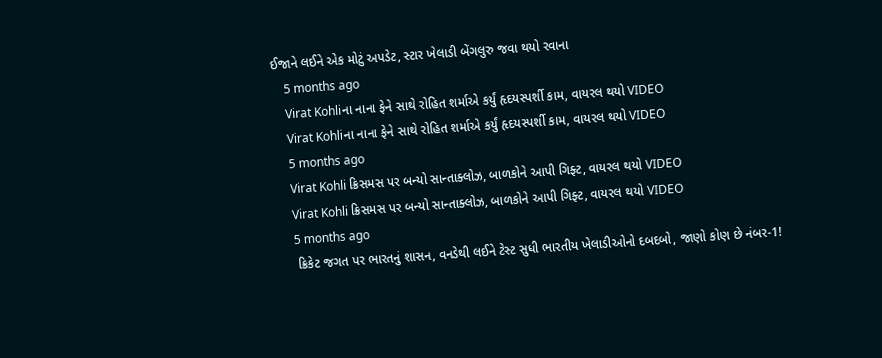ઈજાને લઈને એક મોટું અપડેટ, સ્ટાર ખેલાડી બેંગલુરુ જવા થયો રવાના
    5 months ago
    Virat Kohliના નાના ફેને સાથે રોહિત શર્માએ કર્યું હૃદયસ્પર્શી કામ, વાયરલ થયો VIDEO
    Virat Kohliના નાના ફેને સાથે રોહિત શર્માએ કર્યું હૃદયસ્પર્શી કામ, વાયરલ થયો VIDEO
    5 months ago
    Virat Kohli ક્રિસમસ પર બન્યો સાન્તાક્લોઝ, બાળકોને આપી ગિફ્ટ, વાયરલ થયો VIDEO
    Virat Kohli ક્રિસમસ પર બન્યો સાન્તાક્લોઝ, બાળકોને આપી ગિફ્ટ, વાયરલ થયો VIDEO
    5 months ago
    ક્રિકેટ જગત પર ભારતનું શાસન, વનડેથી લઈને ટેસ્ટ સુધી ભારતીય ખેલાડીઓનો દબદબો, જાણો કોણ છે નંબર-1!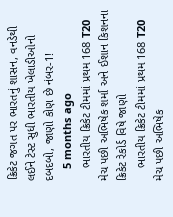ક્રિકેટ જગત પર ભારતનું શાસન, વનડેથી લઈને ટેસ્ટ સુધી ભારતીય ખેલાડીઓનો દબદબો, જાણો કોણ છે નંબર-1!
    5 months ago
    ભારતીય ક્રિકેટ ટીમમાં પ્રથમ 168 T20 મેચ પછી અભિષેક શર્મા અને ઈશાન કિશનના ક્રિકેટ રેકોર્ડ વિષે જાણો
    ભારતીય ક્રિકેટ ટીમમાં પ્રથમ 168 T20 મેચ પછી અભિષેક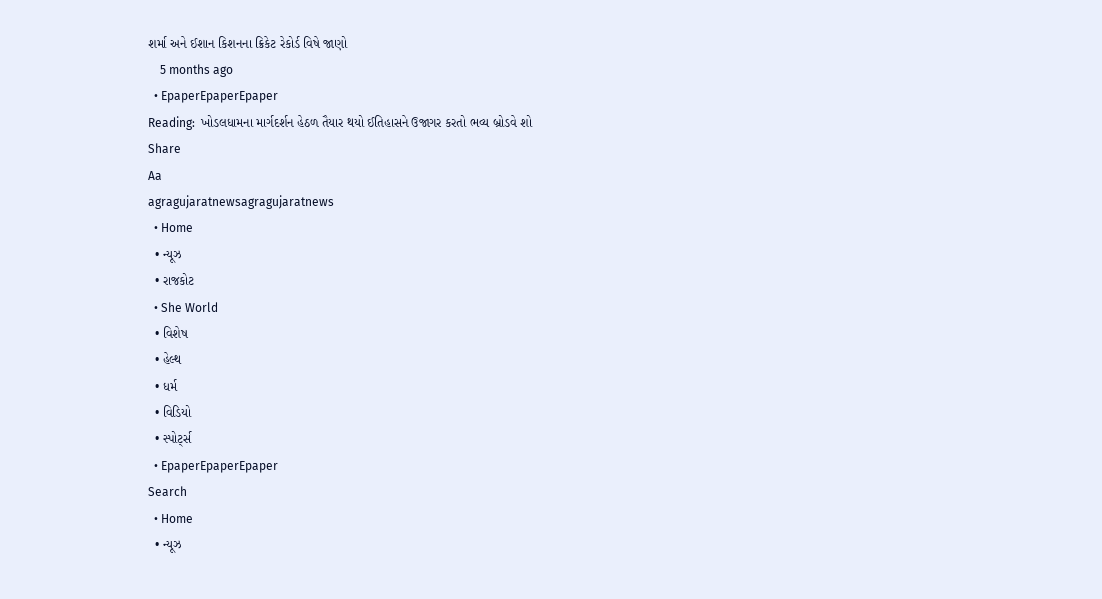શર્મા અને ઈશાન કિશનના ક્રિકેટ રેકોર્ડ વિષે જાણો
    5 months ago
  • EpaperEpaperEpaper
Reading:  ખોડલધામના માર્ગદર્શન હેઠળ તૈયાર થયો ઈતિહાસને ઉજાગર કરતો ભવ્ય બ્રોડવે શો
Share
Aa
agragujaratnewsagragujaratnews
  • Home
  • ન્યૂઝ
  • રાજકોટ
  • She World
  • વિશેષ
  • હેલ્થ
  • ધર્મ
  • વિડિયો
  • સ્પોર્ટ્સ
  • EpaperEpaperEpaper
Search
  • Home
  • ન્યૂઝ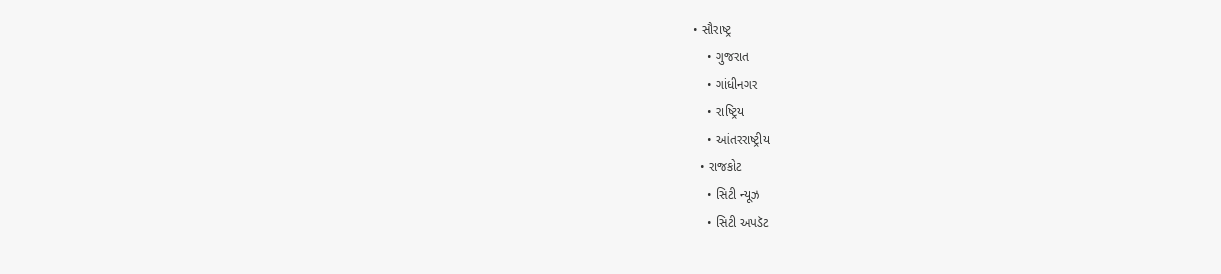• સૌરાષ્ટ્ર
    • ગુજરાત
    • ગાંધીનગર
    • રાષ્ટ્રિય
    • આંતરરાષ્ટ્રીય
  • રાજકોટ
    • સિટી ન્યૂઝ
    • સિટી અપડૅટ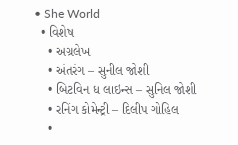• She World
  • વિશેષ
    • અગ્રલેખ
    • અંતરંગ – સુનીલ જોશી
    • બિટવિન ધ લાઇન્સ – સુનિલ જોશી
    • રનિંગ કોમેન્ટ્રી – દિલીપ ગોહિલ
    •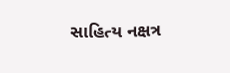સાહિત્ય નક્ષત્ર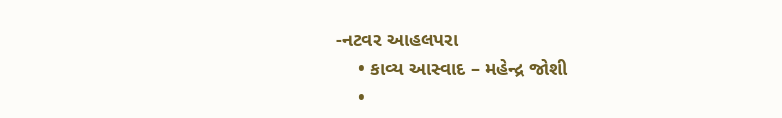-નટવર આહલપરા
    • કાવ્ય આસ્વાદ – મહેન્દ્ર જોશી
    •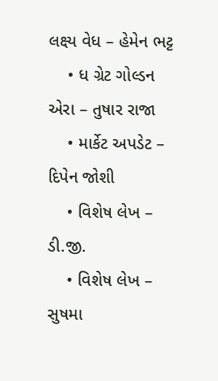લક્ષ્ય વેધ – હેમેન ભટ્ટ
    • ધ ગ્રેટ ગોલ્ડન એરા – તુષાર રાજા
    • માર્કેટ અપડેટ – દિપેન જોશી
    • વિશેષ લેખ – ડી.જી.
    • વિશેષ લેખ – સુષમા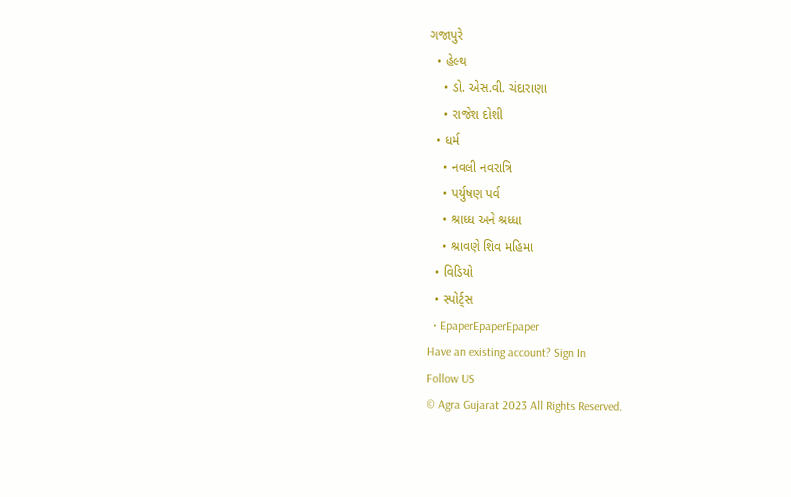ગજાપુરે
  • હેલ્થ
    • ડો. એસ.વી. ચંદારાણા
    • રાજેશ દોશી
  • ધર્મ
    • નવલી નવરાત્રિ
    • પર્યુષણ પર્વ
    • શ્રાધ્ધ અને શ્રધ્ધા
    • શ્રાવણે શિવ મહિમા
  • વિડિયો
  • સ્પોર્ટ્સ
  • EpaperEpaperEpaper
Have an existing account? Sign In
Follow US
© Agra Gujarat 2023 All Rights Reserved.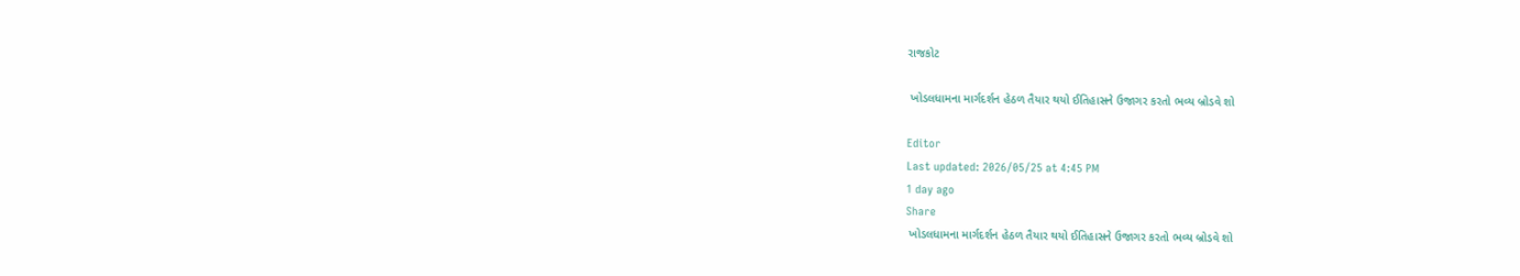રાજકોટ

 ખોડલધામના માર્ગદર્શન હેઠળ તૈયાર થયો ઈતિહાસને ઉજાગર કરતો ભવ્ય બ્રોડવે શો

Editor
Last updated: 2026/05/25 at 4:45 PM
1 day ago
Share
 ખોડલધામના માર્ગદર્શન હેઠળ તૈયાર થયો ઈતિહાસને ઉજાગર કરતો ભવ્ય બ્રોડવે શો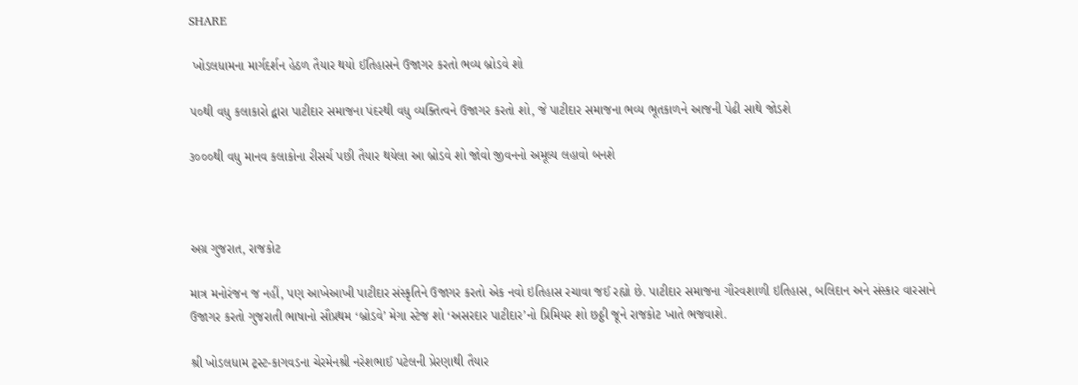SHARE

 ખોડલધામના માર્ગદર્શન હેઠળ તૈયાર થયો ઈતિહાસને ઉજાગર કરતો ભવ્ય બ્રોડવે શો

૫૦થી વધુ કલાકારો દ્વારા પાટીદાર સમાજના પંદરથી વધુ વ્યક્તિત્વને ઉજાગર કરતો શો, જે પાટીદાર સમાજના ભવ્ય ભૂતકાળને આજની પેઢી સાથે જોડશે

૩૦૦૦થી વધુ માનવ કલાકોના રીસર્ચ પછી તૈયાર થયેલા આ બ્રોડવે શો જોવો જીવનનો અમૂલ્ય લહાવો બનશે



અગ્ર ગુજરાત, રાજકોટ

માત્ર મનોરંજન જ નહીં, પણ આખેઆખી પાટીદાર સંસ્કૃતિને ઉજાગર કરતો એક નવો ઇતિહાસ રચાવા જઈ રહ્યો છે. પાટીદાર સમાજના ગૌરવશાળી ઇતિહાસ, બલિદાન અને સંસ્કાર વારસાને ઉજાગર કરતો ગુજરાતી ભાષાનો સૌપ્રથમ ‘બ્રોડવે’ મેગા સ્ટેજ શો ‘અસરદાર પાટીદાર’નો પ્રિમિયર શો છઠ્ઠી જૂને રાજકોટ ખાતે ભજવાશે.

શ્રી ખોડલધામ ટ્રસ્ટ-કાગવડના ચેરમેનશ્રી નરેશભાઈ પટેલની પ્રેરણાથી તૈયાર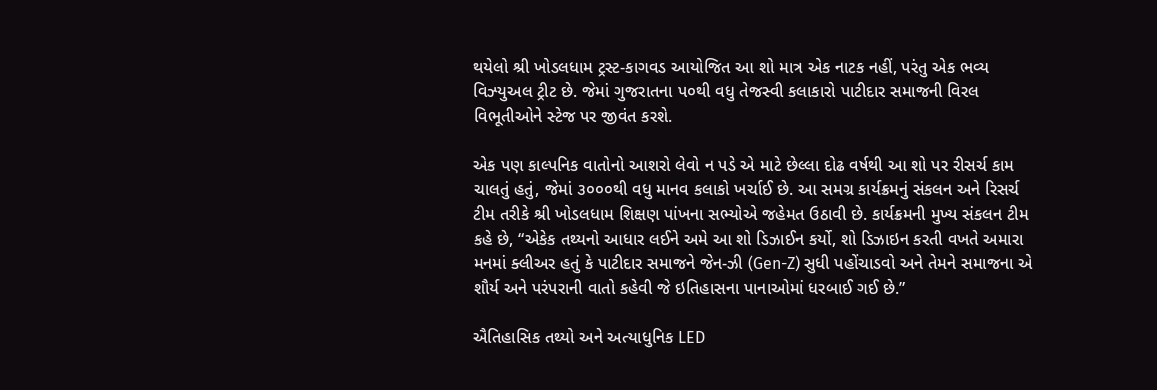થયેલો શ્રી ખોડલધામ ટ્રસ્ટ-કાગવડ આયોજિત આ શો માત્ર એક નાટક નહીં, પરંતુ એક ભવ્ય વિઝ્યુઅલ ટ્રીટ છે. જેમાં ગુજરાતના પ૦થી વધુ તેજસ્વી કલાકારો પાટીદાર સમાજની વિરલ વિભૂતીઓને સ્ટેજ પર જીવંત કરશે.

એક પણ કાલ્પનિક વાતોનો આશરો લેવો ન પડે એ માટે છેલ્લા દોઢ વર્ષથી આ શો પર રીસર્ચ કામ ચાલતું હતું, જેમાં ૩૦૦૦થી વધુ માનવ કલાકો ખર્ચાઈ છે. આ સમગ્ર કાર્યક્રમનું સંકલન અને રિસર્ચ ટીમ તરીકે શ્રી ખોડલધામ શિક્ષણ પાંખના સભ્યોએ જહેમત ઉઠાવી છે. કાર્યક્રમની મુખ્ય સંકલન ટીમ કહે છે, “એકેક તથ્યનો આધાર લઈને અમે આ શો ડિઝાઈન કર્યો, શો ડિઝાઇન કરતી વખતે અમારા મનમાં ક્લીઅર હતું કે પાટીદાર સમાજને જેન-ઝી (Gen-Z) સુધી પહોંચાડવો અને તેમને સમાજના એ શૌર્ય અને પરંપરાની વાતો કહેવી જે ઇતિહાસના પાનાઓમાં ધરબાઈ ગઈ છે.”

ઐતિહાસિક તથ્યો અને અત્યાધુનિક LED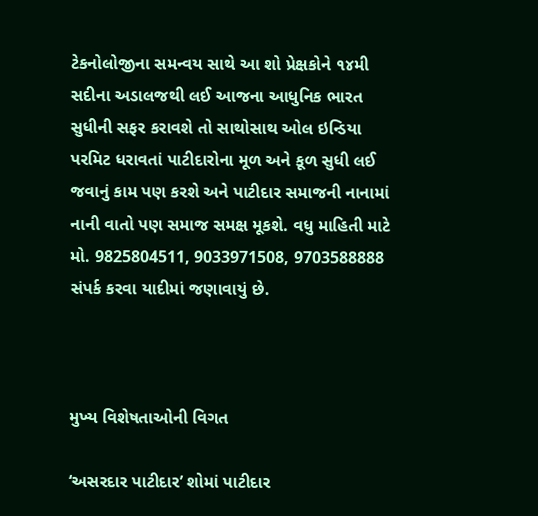ટેકનોલોજીના સમન્વય સાથે આ શો પ્રેક્ષકોને ૧૪મી સદીના અડાલજથી લઈ આજના આધુનિક ભારત સુધીની સફર કરાવશે તો સાથોસાથ ઓલ ઇન્ડિયા પરમિટ ધરાવતાં પાટીદારોના મૂળ અને કૂળ સુધી લઈ જવાનું કામ પણ કરશે અને પાટીદાર સમાજની નાનામાં નાની વાતો પણ સમાજ સમક્ષ મૂકશે. વધુ માહિતી માટે મો. 9825804511, 9033971508, 9703588888 સંપર્ક કરવા યાદીમાં જણાવાયું છે.



મુખ્ય વિશેષતાઓની વિગત

‘અસરદાર પાટીદાર’ શોમાં પાટીદાર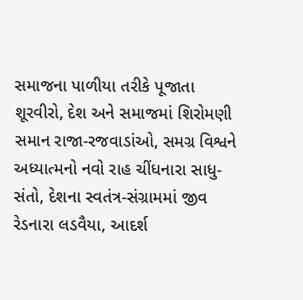સમાજના પાળીયા તરીકે પૂજાતા શૂરવીરો, દેશ અને સમાજમાં શિરોમણી સમાન રાજા-રજવાડાંઓ, સમગ્ર વિશ્વને અધ્યાત્મનો નવો રાહ ચીંધનારા સાધુ-સંતો, દેશના સ્વતંત્ર-સંગ્રામમાં જીવ રેડનારા લડવૈયા, આદર્શ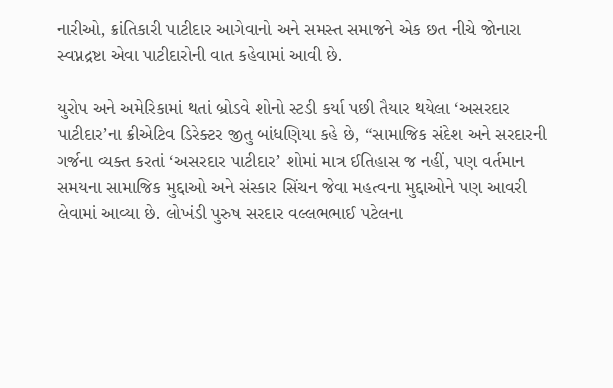નારીઓ, ક્રાંતિકારી પાટીદાર આગેવાનો અને સમસ્ત સમાજને એક છત નીચે જોનારા સ્વપ્નદ્રષ્ટા એવા પાટીદારોની વાત કહેવામાં આવી છે.

યુરોપ અને અમેરિકામાં થતાં બ્રોડવે શોનો સ્ટડી કર્યા પછી તૈયાર થયેલા ‘અસરદાર પાટીદાર’ના ક્રીએટિવ ડિરેક્ટર જીતુ બાંધણિયા કહે છે, “સામાજિક સંદેશ અને સરદારની ગર્જના વ્યક્ત કરતાં ‘અસરદાર પાટીદાર’ શોમાં માત્ર ઈતિહાસ જ નહીં, પણ વર્તમાન સમયના સામાજિક મુદ્દાઓ અને સંસ્કાર સિંચન જેવા મહત્વના મુદ્દાઓને પણ આવરી લેવામાં આવ્યા છે. લોખંડી પુરુષ સરદાર વલ્લભભાઈ પટેલના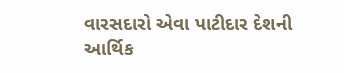વારસદારો એવા પાટીદાર દેશની આર્થિક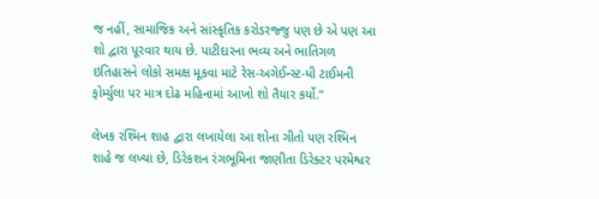જ નહીં, સામાજિક અને સાંસ્કૃતિક કરોડરજ્જુ પણ છે એ પણ આ શો દ્વારા પૂરવાર થાય છે. પાટીદારના ભવ્ય અને ભાતિગળ ઇતિહાસને લોકો સમક્ષ મૂકવા માટે રેસ-અગેઈન્સ્ટ-ધી ટાઈમની ફોર્મ્યુલા પર માત્ર દોઢ મહિનામાં આખો શો તૈયાર કર્યો.”

લેખક રશ્મિન શાહ દ્વારા લખાયેલા આ શોના ગીતો પણ રશ્મિન શાહે જ લખ્યા છે, ડિરેકશન રંગભૂમિના જાણીતા ડિરેક્ટર પરમેશ્વર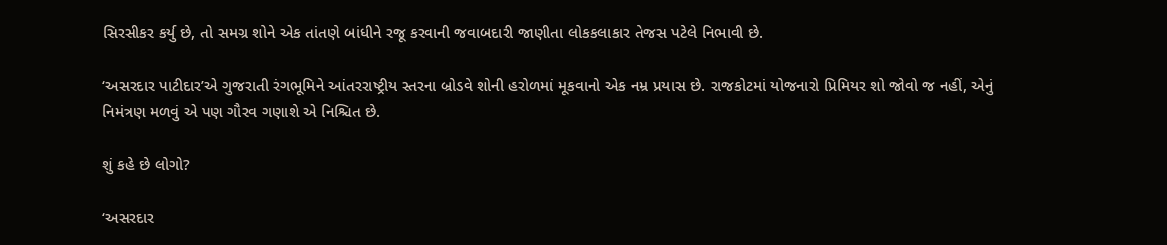સિરસીકર કર્યુ છે, તો સમગ્ર શોને એક તાંતણે બાંધીને રજૂ કરવાની જવાબદારી જાણીતા લોકકલાકાર તેજસ પટેલે નિભાવી છે.

‘અસરદાર પાટીદાર’એ ગુજરાતી રંગભૂમિને આંતરરાષ્ટ્રીય સ્તરના બ્રોડવે શોની હરોળમાં મૂકવાનો એક નમ્ર પ્રયાસ છે. રાજકોટમાં યોજનારો પ્રિમિયર શો જોવો જ નહીં, એનું નિમંત્રણ મળવું એ પણ ગૌરવ ગણાશે એ નિશ્ચિત છે.

શું કહે છે લોગો?

‘અસરદાર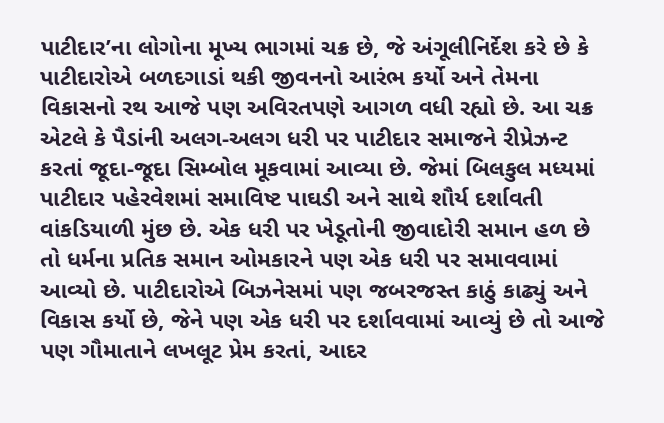પાટીદાર’ના લોગોના મૂખ્ય ભાગમાં ચક્ર છે, જે અંગૂલીનિર્દેશ કરે છે કે પાટીદારોએ બળદગાડાં થકી જીવનનો આરંભ કર્યો અને તેમના વિકાસનો રથ આજે પણ અવિરતપણે આગળ વધી રહ્યો છે. આ ચક્ર એટલે કે પૈડાંની અલગ-અલગ ધરી પર પાટીદાર સમાજને રીપ્રેઝન્ટ કરતાં જૂદા-જૂદા સિમ્બોલ મૂકવામાં આવ્યા છે. જેમાં બિલકુલ મધ્યમાં પાટીદાર પહેરવેશમાં સમાવિષ્ટ પાઘડી અને સાથે શૌર્ય દર્શાવતી વાંકડિયાળી મુંછ છે. એક ધરી પર ખેડૂતોની જીવાદોરી સમાન હળ છે તો ધર્મના પ્રતિક સમાન ઓમકારને પણ એક ધરી પર સમાવવામાં આવ્યો છે. પાટીદારોએ બિઝનેસમાં પણ જબરજસ્ત કાઠું કાઢ્યું અને વિકાસ કર્યો છે, જેને પણ એક ધરી પર દર્શાવવામાં આવ્યું છે તો આજે પણ ગૌમાતાને લખલૂટ પ્રેમ કરતાં, આદર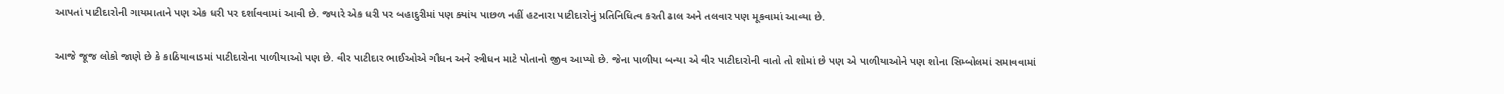આપતાં પાટીદારોની ગાયમાતાને પણ એક ધરી પર દર્શાવવામાં આવી છે. જ્યારે એક ધરી પર બહાદુરીમાં પણ ક્યાંય પાછળ નહીં હટનારા પાટીદારોનું પ્રતિનિધિત્વ કરતી ઢાલ અને તલવાર પણ મૂકવામાં આવ્યા છે.

આજે જૂજ લોકો જાણે છે કે કાઠિયાવાડમાં પાટીદારોના પાળીયાઓ પણ છે. વીર પાટીદાર ભાઈઓએ ગૌધન અને સ્ત્રીધન માટે પોતાનો જીવ આપ્યો છે. જેના પાળીયા બન્યા એ વીર પાટીદારોની વાતો તો શોમાં છે પણ એ પાળીયાઓને પણ શોના સિમ્બોલમાં સમાવવામાં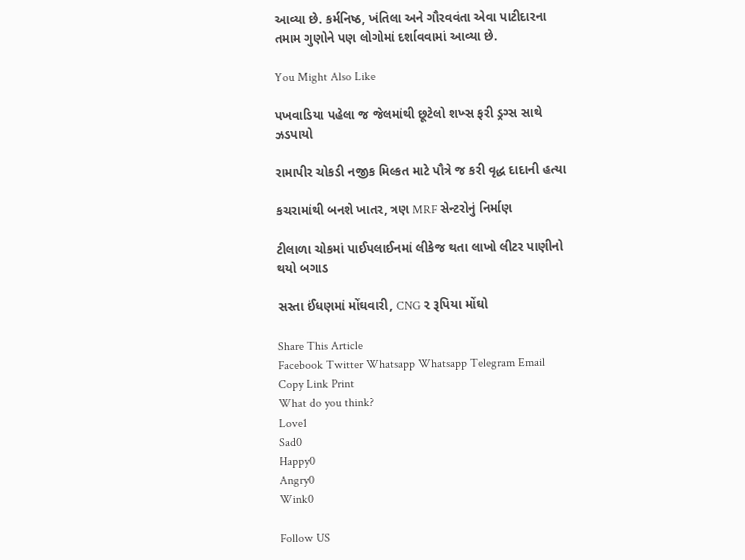આવ્યા છે. કર્મનિષ્ઠ, ખંતિલા અને ગૌરવવંતા એવા પાટીદારના તમામ ગુણોને પણ લોગોમાં દર્શાવવામાં આવ્યા છે.

You Might Also Like

પખવાડિયા પહેલા જ જેલમાંથી છૂટેલો શખ્સ ફરી ડ્રગ્સ સાથે ઝડપાયો

રામાપીર ચોકડી નજીક મિલ્કત માટે પૌત્રે જ કરી વૃદ્ધ દાદાની હત્યા

કચરામાંથી બનશે ખાતર, ત્રણ MRF સેન્ટરોનું નિર્માણ

ટીલાળા ચોકમાં પાઈપલાઈનમાં લીકેજ થતા લાખો લીટર પાણીનો થયો બગાડ

સસ્તા ઈંધણમાં મોંઘવારી, CNG ૨ રૂપિયા મોંઘો

Share This Article
Facebook Twitter Whatsapp Whatsapp Telegram Email Copy Link Print
What do you think?
Love1
Sad0
Happy0
Angry0
Wink0

Follow US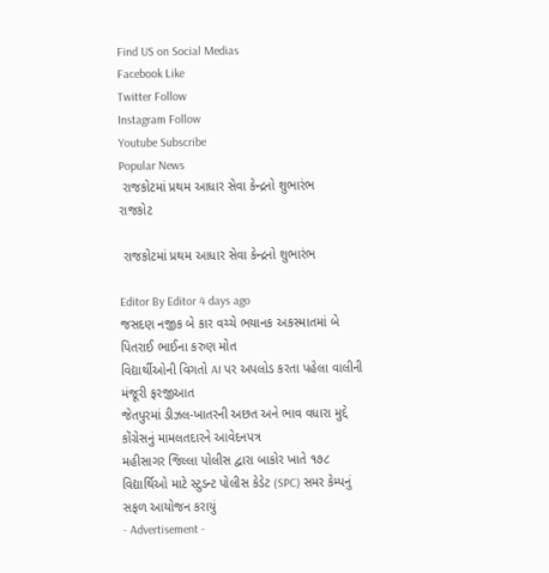Find US on Social Medias
Facebook Like
Twitter Follow
Instagram Follow
Youtube Subscribe
Popular News
 રાજકોટમાં પ્રથમ આધાર સેવા કેન્દ્રનો શુભારંભ
રાજકોટ

 રાજકોટમાં પ્રથમ આધાર સેવા કેન્દ્રનો શુભારંભ

Editor By Editor 4 days ago
જસદણ નજીક બે કાર વચ્ચે ભયાનક અકસ્માતમાં બે પિતરાઈ ભાઈના કરુણ મોત
વિદ્યાર્થીઓની વિગતો AI પર અપલોડ કરતા પહેલા વાલીની મંજૂરી ફરજીઆત
જેતપુરમાં ડીઝલ-ખાતરની અછત અને ભાવ વધારા મુદ્દે કોંગ્રેસનું મામલતદારને આવેદનપત્ર
મહીસાગર જિલ્લા પોલીસ દ્વારા બાકોર ખાતે ૧૭૮ વિદ્યાર્થિઓ માટે સ્ટુડન્ટ પોલીસ કેડેટ (SPC) સમર કેમ્પનું સફળ આયોજન કરાયું
- Advertisement -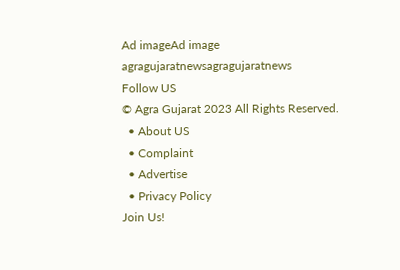Ad imageAd image
agragujaratnewsagragujaratnews
Follow US
© Agra Gujarat 2023 All Rights Reserved.
  • About US
  • Complaint
  • Advertise
  • Privacy Policy
Join Us!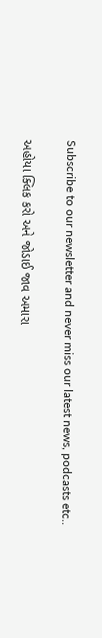Subscribe to our newsletter and never miss our latest news, podcasts etc..

અહોયા ક્લિક કરો અને જોડાઈ જાવ અમારા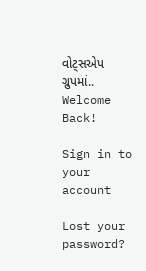વોટ્સએપ ગ્રુપમાં..
Welcome Back!

Sign in to your account

Lost your password?